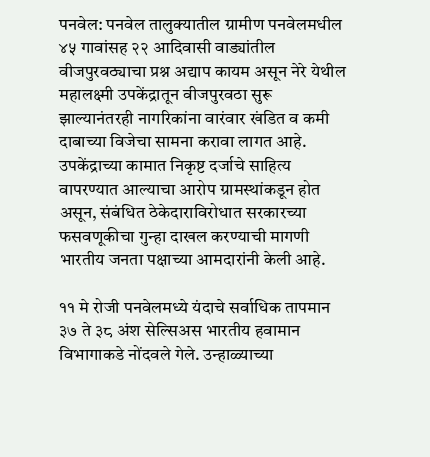पनवेल: पनवेल तालुक्यातील ग्रामीण पनवेलमधील ४५ गावांसह २२ आदिवासी वाड्यांतील वीजपुरवठ्याचा प्रश्न अद्याप कायम असून नेरे येथील महालक्ष्मी उपकेंद्रातून वीजपुरवठा सुरू झाल्यानंतरही नागरिकांना वारंवार खंडित व कमी दाबाच्या विजेचा सामना करावा लागत आहे. उपकेंद्राच्या कामात निकृष्ट दर्जाचे साहित्य वापरण्यात आल्याचा आरोप ग्रामस्थांकडून होत असून, संबंधित ठेकेदाराविरोधात सरकारच्या फसवणूकीचा गुन्हा दाखल करण्याची मागणी भारतीय जनता पक्षाच्या आमदारांनी केली आहे.

११ मे रोजी पनवेलमध्ये यंदाचे सर्वाधिक तापमान ३७ ते ३८ अंश सेल्सिअस भारतीय हवामान विभागाकडे नोंदवले गेले. उन्हाळ्याच्या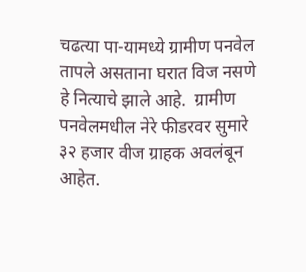चढत्या पा-यामध्ये ग्रामीण पनवेल तापले असताना घरात विज नसणे हे नित्याचे झाले आहे.  ग्रामीण पनवेलमधील नेरे फीडरवर सुमारे ३२ हजार वीज ग्राहक अवलंबून आहेत.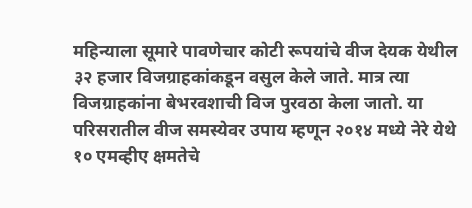महिन्याला सूमारे पावणेचार कोटी रूपयांचे वीज देयक येथील ३२ हजार विजग्राहकांकडून वसुल केले जाते. मात्र त्या विजग्राहकांना बेभरवशाची विज पुरवठा केला जातो. या परिसरातील वीज समस्येवर उपाय म्हणून २०१४ मध्ये नेरे येथे १० एमव्हीए क्षमतेचे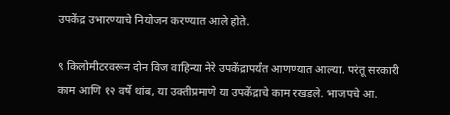उपकेंद्र उभारण्याचे नियोजन करण्यात आले होते.

९ किलोमीटरवरून दोन विज वाहिन्या नेरे उपकेंद्रापर्यंत आणण्यात आल्या. परंतू सरकारी काम आणि १२ वर्षे थांब, या उक्तीप्रमाणे या उपकेंद्राचे काम रखडले. भाजपचे आ.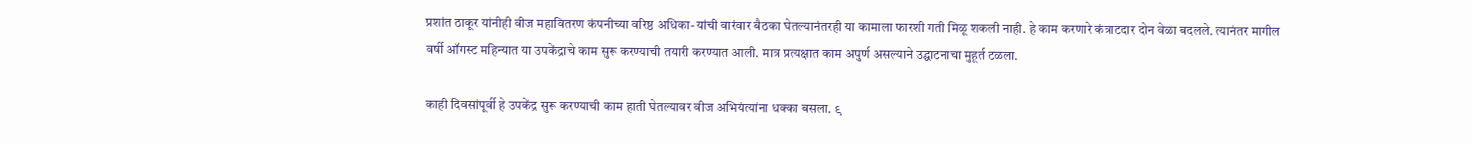प्रशांत ठाकूर यांनीही वीज महावितरण कंपनीच्या वरिष्ठ अधिका-यांची वारंवार बैठका घेतल्यानंतरही या कामाला फारशी गती मिळू शकली नाही. हे काम करणारे कंत्राटदार दोन वेळा बदलले. त्यानंतर मागील वर्षी ऑगस्ट महिन्यात या उपकेंद्राचे काम सुरू करण्याची तयारी करण्यात आली. मात्र प्रत्यक्षात काम अपुर्ण असल्याने उद्घाटनाचा मुहूर्त टळला.

काही दिवसांपूर्वी हे उपकेंद्र सुरू करण्याची काम हाती घेतल्यावर वीज अभियंत्यांना धक्का बसला. ९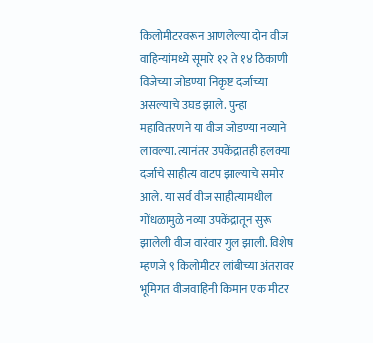किलोमीटरवरून आणलेल्या दोन वीज वाहिन्यांमध्ये सूमारे १२ ते १४ ठिकाणी विजेच्या जोडण्या निकृष्ट दर्जाच्या असल्याचे उघड झाले. पुन्हा महावितरणने या वीज जोडण्या नव्याने लावल्या. त्यानंतर उपकेंद्रातही हलक्या दर्जाचे साहीत्य वाटप झाल्याचे समोर आले. या सर्व वीज साहीत्यामधील गोंधळामुळे नव्या उपकेंद्रातून सुरू झालेली वीज वारंवार गुल झाली. विशेष म्हणजे ९ किलोमीटर लांबीच्या अंतरावर भूमिगत वीजवाहिनी किमान एक मीटर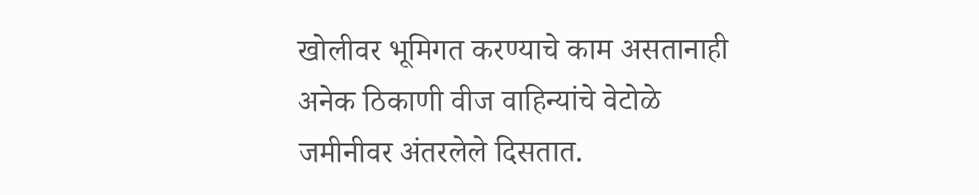खोलीवर भूमिगत करण्याचे काम असतानाही अनेक ठिकाणी वीज वाहिन्यांचे वेटोळे जमीनीवर अंतरलेले दिसतात.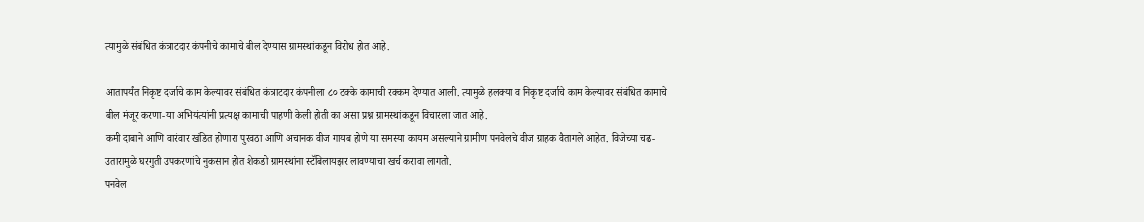त्यामुळे संबंधित कंत्राटदार कंपनीचे कामाचे बील देण्यास ग्रामस्थांकडून विरोध होत आहे.

आतापर्यंत निकृष्ट दर्जाचे काम केल्यावर संबंधित कंत्राटदार कंपनीला ८० टक्के कामाची रक्कम देण्यात आली. त्यामुळे हलक्या व निकृष्ट दर्जाचे काम केल्यावर संबंधित कामाचे बील मंजूर करणा-या अभियंत्यांनी प्रत्यक्ष कामाची पाहणी केली होती का असा प्रश्न ग्रामस्थांकडून विचारला जात आहे.
कमी दाबाने आणि वारंवार खंडित होणारा पुरवठा आणि अचानक वीज गायब होणे या समस्या कायम असल्याने ग्रामीण पनवेलचे वीज ग्राहक वैतागले आहेत. विजेच्या चढ-उतारामुळे घरगुती उपकरणांचे नुकसान होत शेकडो ग्रामस्थांना स्टॅबिलायझर लावण्याचा खर्च करावा लागतो.
पनवेल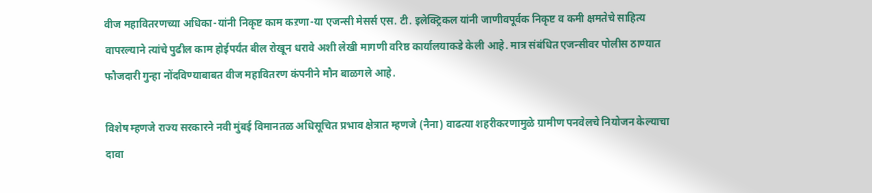वीज महावितरणच्या अधिका-यांनी निकृष्ट काम कऱणा-या एजन्सी मेसर्स एस. टी. इलेक्ट्रिकल यांनी जाणीवपूर्वक निकृष्ट व कमी क्षमतेचे साहित्य वापरल्याने त्यांचे पुढील काम होईपर्यंत बील रोखून धरावे अशी लेखी मागणी वरिष्ठ कार्यालयाकडे केली आहे. मात्र संबंधित एजन्सीवर पोलीस ठाण्यात फौजदारी गुन्हा नोंदविण्याबाबत वीज महावितरण कंपनीने मौन बाळगले आहे.

विशेष म्हणजे राज्य सरकारने नवी मुंबई विमानतळ अधिसूचित प्रभाव क्षेत्रात म्हणजे (नैना) वाढत्या शहरीकरणामुळे ग्रामीण पनवेलचे नियोजन केल्याचा दावा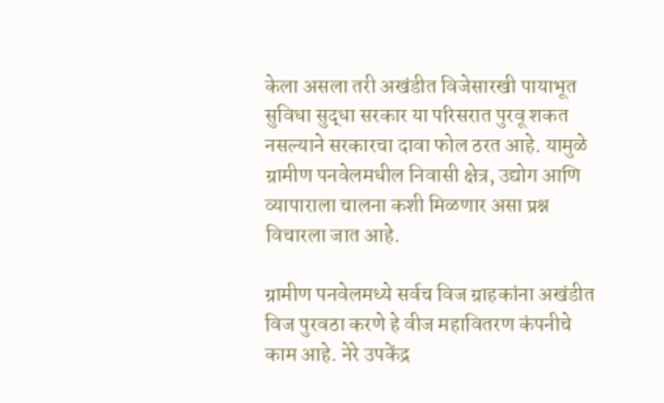केला असला तरी अखंडीत विजेसारखी पायाभूत सुविधा सुद्धा सरकार या परिसरात पुरवू शकत नसल्याने सरकारचा दावा फोल ठरत आहे. यामुळे ग्रामीण पनवेलमधील निवासी क्षेत्र, उद्योग आणि व्यापाराला चालना कशी मिळणार असा प्रश्न विचारला जात आहे.

ग्रामीण पनवेलमध्ये सर्वच विज ग्राहकांना अखंडीत विज पुरवठा करणे हे वीज महावितरण कंपनीचे काम आहे. नेरे उपकेंद्र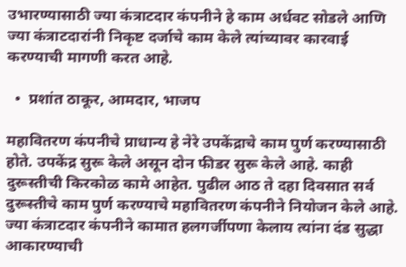उभारण्यासाठी ज्या कंत्राटदार कंपनीने हे काम अर्धवट सोडले आणि ज्या कंत्राटदारांनी निकृष्ट दर्जाचे काम केले त्यांच्यावर कारवाई करण्याची मागणी करत आहे.

  •  प्रशांत ठाकूर, आमदार, भाजप

महावितरण कंपनीचे प्राधान्य हे नेरे उपकेंद्राचे काम पुर्ण करण्यासाठी होते. उपकेंद्र सुरू केले असून दोन फीडर सुरू केले आहे. काही दुरूस्तीची किरकोळ कामे आहेत. पुढील आठ ते दहा दिवसात सर्व दुरूस्तीचे काम पुर्ण करण्याचे महावितरण कंपनीने नियोजन केले आहे.  ज्या कंत्राटदार कंपनीने कामात हलगर्जीपणा केलाय त्यांना दंड सुद्धा आकारण्याची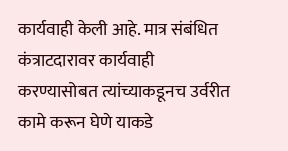कार्यवाही केली आहे. मात्र संबंधित कंत्राटदारावर कार्यवाही करण्यासोबत त्यांच्याकडूनच उर्वरीत कामे करून घेणे याकडे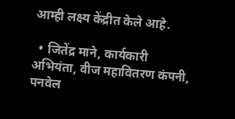आम्ही लक्ष्य केंद्रीत केले आहे.

  • जितेंद्र माने, कार्यकारी अभियंता, वीज महावितरण कंपनी, पनवेल